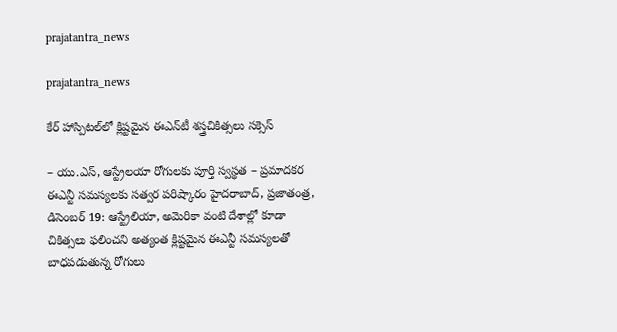prajatantra_news

prajatantra_news

కేర్ హాస్పిట‌ల్‌లో క్లిష్ట‌మైన ఈఎన్‌టీ శ‌స్త్రచికిత్స‌లు స‌క్సెస్‌

– యు.ఎస్‌, ఆస్ట్రేలయా రోగుల‌కు పూర్తి స్వ‌స్థ‌త‌ – ప్ర‌మాద‌క‌ర ఈఎన్టీ స‌మ‌స్య‌ల‌కు స‌త్వ‌ర ప‌రిష్కారం హైదరాబాద్, ప్ర‌జాతంత్ర‌,  డిసెంబర్ 19: ఆస్ట్రేలియా, అమెరికా వంటి దేశాల్లో కూడా చికిత్సలు ఫలించని అత్యంత క్లిష్టమైన ఈఎన్టీ సమస్యలతో బాధపడుతున్న రోగులు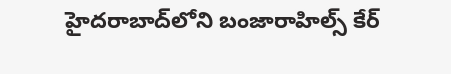హైదరాబాద్‌లోని బంజారాహిల్స్ కేర్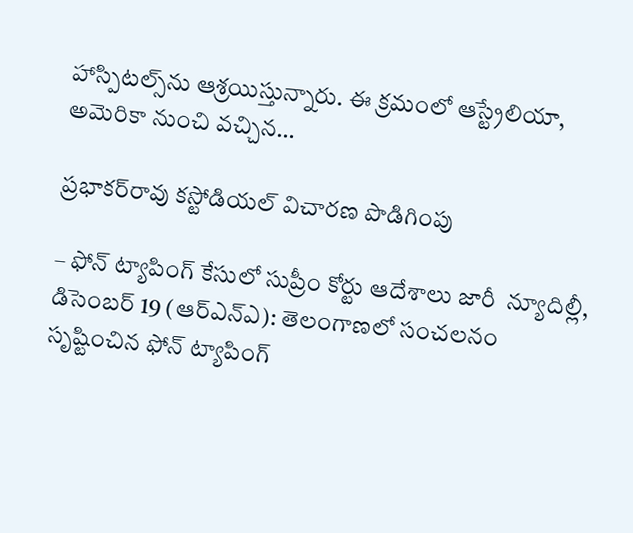హాస్పిటల్స్‌ను ఆశ్రయిస్తున్నారు. ఈ క్రమంలో ఆస్ట్రేలియా, అమెరికా నుంచి వచ్చిన…

ప్రభాకర్‌రావు కస్టోడియల్‌ విచారణ పొడిగింపు

– ఫోన్‌ ట్యాపింగ్‌ కేసులో సుప్రీం కోర్టు ఆదేశాలు జారీ  న్యూదిల్లీ, డిసెంబర్‌ 19 (ఆర్‌ఎన్‌ఎ): తెలంగాణలో సంచలనం సృష్టించిన ఫోన్‌ ట్యాపింగ్‌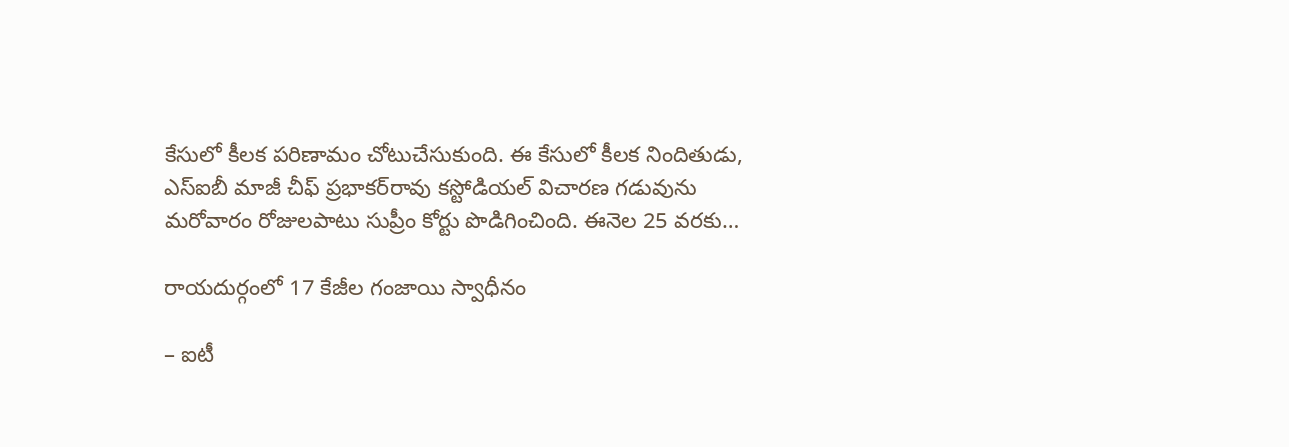కేసులో కీలక పరిణామం చోటుచేసుకుంది. ఈ కేసులో కీలక నిందితుడు, ఎస్‌ఐబీ మాజీ చీఫ్‌ ప్రభాకర్‌రావు కస్టోడియల్‌ విచారణ గడువును మరోవారం రోజులపాటు సుప్రీం కోర్టు పొడిగించింది. ఈనెల 25 వరకు…

రాయదుర్గంలో 17 కేజీల గంజాయి స్వాధీనం

– ఐటీ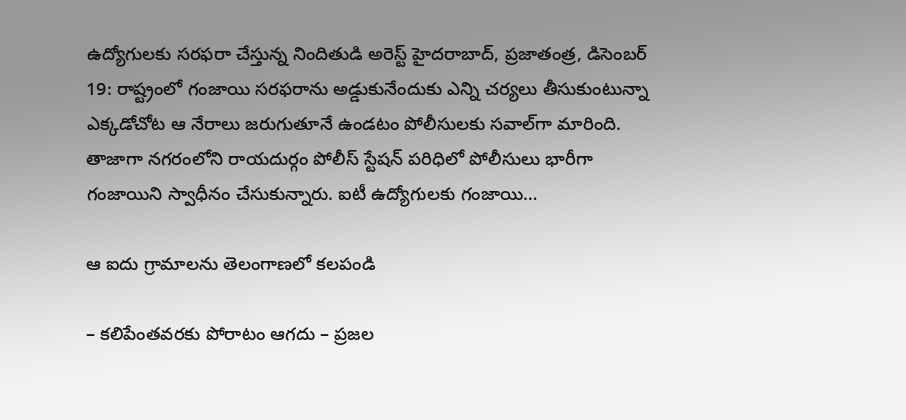ఉద్యోగులకు సరఫరా చేస్తున్న నిందితుడి అరెస్ట్‌ హైదరాబాద్‌, ప్రజాతంత్ర, డిసెంబర్‌ 19: రాష్ట్రంలో గంజాయి సరఫరాను అడ్డుకునేందుకు ఎన్ని చర్యలు తీసుకుంటున్నా ఎక్కడోచోట ఆ నేరాలు జరుగుతూనే ఉండటం పోలీసులకు సవాల్‌గా మారింది. తాజాగా నగరంలోని రాయదుర్గం పోలీస్‌ స్టేషన్‌ పరిధిలో పోలీసులు భారీగా గంజాయిని స్వాధీనం చేసుకున్నారు. ఐటీ ఉద్యోగులకు గంజాయి…

ఆ ఐదు గ్రామాలను తెలంగాణలో కలపండి

– కలిపేంతవరకు పోరాటం ఆగదు – ప్రజల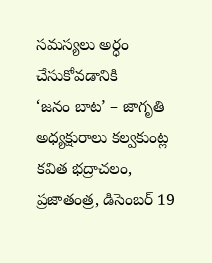సమస్యలు అర్ధం చేసుకోవడానికి ‘జనం ‌బాట’ – జాగృతి అధ్యక్షురాలు కల్వకుంట్ల కవిత భద్రాచలం, ప్రజాతంత్ర, డిసెంబర్‌ 19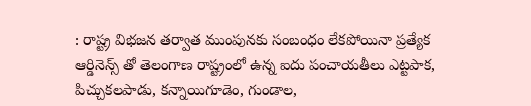: రాష్ట్ర విభజన తర్వాత ముంపునకు సంబంధం లేకపోయినా ప్రత్యేక ఆర్డినెన్స్ ‌తో తెలంగాణ రాష్ట్రంలో ఉన్న ఐదు పంచాయతీలు ఎట్టపాక, పిచ్చుకలపాడు, కన్నాయిగూడెం, గుండాల,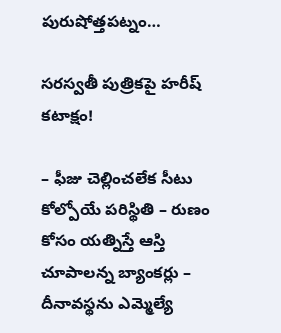పురుషోత్తపట్నం…

సరస్వతీ పుత్రికపై హరీష్‌ కటాక్షం!

– ఫీజు చెల్లించలేక సీటు కోల్పోయే పరిస్థితి – రుణం కోసం యత్నిస్తే ఆస్తి చూపాలన్న బ్యాంకర్లు – దీనావస్థను ఎమ్మెల్యే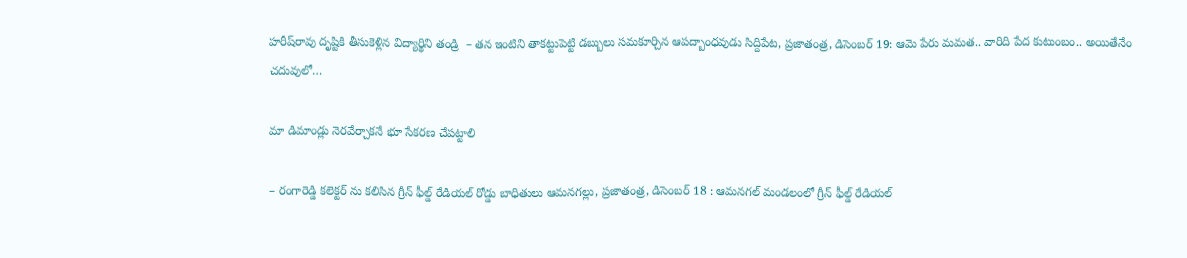హరీష్‌రావు దృష్టికి తీసుకెళ్లిన విద్యార్థిని తండ్రి  – తన ఇంటిని తాకట్టుపెట్టి డబ్బులు సమకూర్చిన ఆపద్బాంధవుడు సిద్దిపేట, ప్రజాతంత్ర, డిసెంబర్‌ 19: ఆమె పేరు మమత.. వారిది పేద కుటుంబం.. అయితేనేం చదువులో…

మా డిమాండ్లు నెరవేర్చాక‌నే భూ సేకరణ చేపట్టాలి

– రంగారెడ్డి కలెక్టర్ ను కలిసిన గ్రీన్ ఫీల్డ్ రేడియల్ రోడ్డు బాధితులు ఆమనగల్లు, ప్రజాతంత్ర, డిసెంబర్ 18 : ఆమనగల్ మండలంలో గ్రీన్ ఫీల్డ్ రేడియల్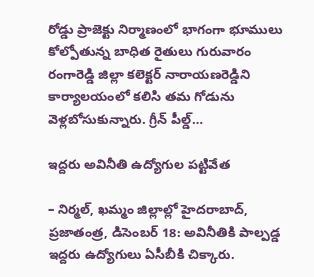రోడ్డు ప్రాజెక్టు నిర్మాణంలో భాగంగా భూములు కోల్పోతున్న బాధిత రైతులు గురువారం రంగారెడ్డి జిల్లా కలెక్టర్ నారాయణరెడ్డిని కార్యాల‌యంలో కలిసి తమ గోడును వెళ్ల‌బోసుకున్నారు. గ్రీన్ పీల్డ్…

ఇద్దరు అవినీతి ఉద్యోగుల పట్టివేత

– నిర్మల్‌, ఖమ్మం జిల్లాల్లో హైదరాబాద్‌, ప్రజాతంత్ర, డిసెంబర్‌ 18: అవినీతికి పాల్పడ్డ ఇద్దరు ఉద్యోగులు ఏసీబీకి చిక్కారు.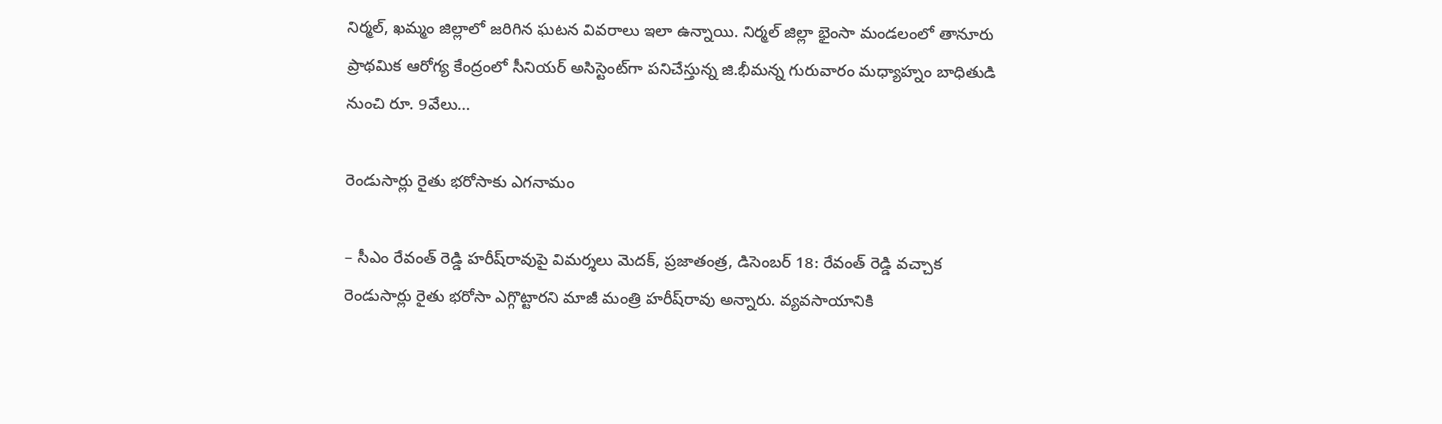నిర్మల్‌, ఖమ్మం జిల్లాలో జరిగిన ఘటన వివరాలు ఇలా ఉన్నాయి. నిర్మల్‌ ‌జిల్లా భైంసా మండలంలో తానూరు ప్రాథమిక ఆరోగ్య కేంద్రంలో సీనియర్‌ అసిస్టెంట్‌గా పనిచేస్తున్న జి.భీమన్న గురువారం మధ్యాహ్నం బాధితుడి నుంచి రూ. 9వేలు…

రెండుసార్లు రైతు భరోసాకు ఎగనామం

– సీఎం రేవంత్‌ ‌రెడ్డి హరీష్‌రావుపై విమర్శలు మెదక్‌, ప్రజాతంత్ర, డిసెంబర్‌ 18: రేవంత్‌ ‌రెడ్డి వచ్చాక రెండుసార్లు రైతు భరోసా ఎగ్గొట్టారని మాజీ మంత్రి హరీష్‌రావు అన్నారు. వ్యవసాయానికి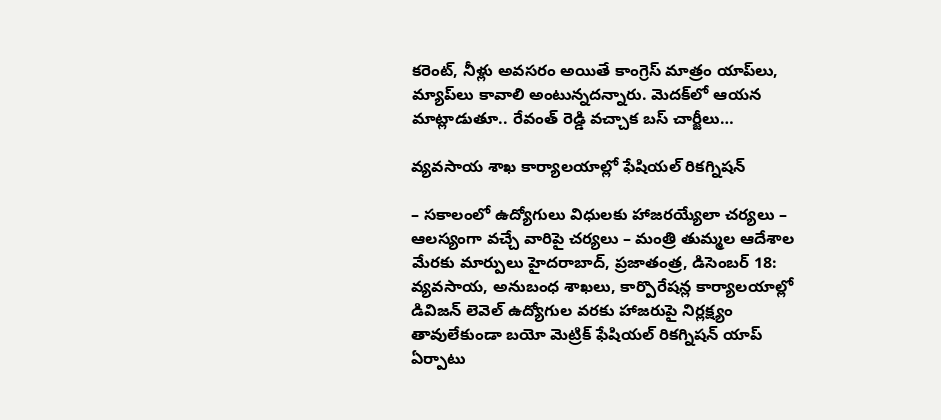కరెంట్‌, నీళ్లు అవసరం అయితే కాంగ్రెస్‌ ‌మాత్రం యాప్‌లు, మ్యాప్‌లు కావాలి అంటున్నదన్నారు. మెదక్‌లో ఆయన మాట్లాడుతూ.. రేవంత్‌ ‌రెడ్డి వచ్చాక బస్‌ ‌చార్జీలు…

వ్య‌వ‌సాయ‌ శాఖ కార్యాల‌యాల్లో ఫేషియల్ రికగ్నిషన్

– స‌కాలంలో ఉద్యోగులు విధుల‌కు హాజ‌ర‌య్యేలా చ‌ర్య‌లు – ఆలస్యంగా వచ్చే వారిపై చ‌ర్య‌లు – మంత్రి తుమ్మ‌ల ఆదేశాల మేర‌కు మార్పులు హైద‌రాబాద్‌, ప్ర‌జాతంత్ర‌, డిసెంబ‌ర్ 18: వ్యవసాయ, అనుబంధ శాఖలు, కార్పొరేషన్ల కార్యాలయాల్లో డివిజన్ లెవెల్ ఉద్యోగుల వరకు హాజరుపై నిర్లక్ష్యం తావులేకుండా బయో మెట్రిక్ ఫేషియల్ రికగ్నిషన్ యాప్ ఏర్పాటు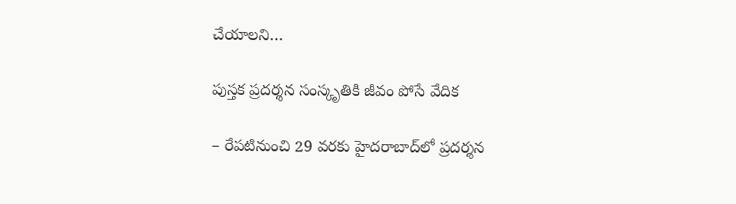చేయాలని…

పుస్తక ప్రదర్శన సంస్కృతికి జీవం పోసే వేదిక

– రేప‌టినుంచి 29 వరకు హైదరాబాద్‌లో ప్రదర్శన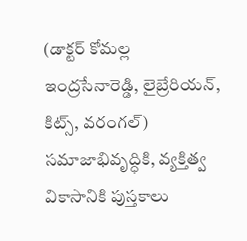(డాక్టర్‌ కోమల్ల ఇంద్రసేనారెడ్డి, లైబ్రేరియన్‌, కిట్స్‌, వరంగల్‌) సమాజాభివృద్ధికి, వ్యక్తిత్వ వికాసానికి పుస్తకాలు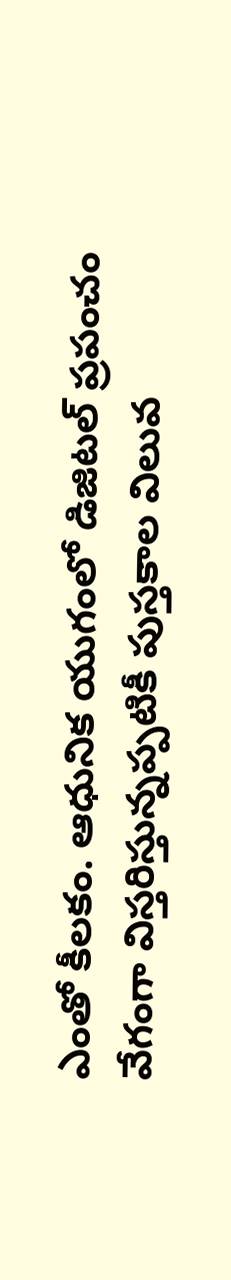ఎంతో కీలకం. ఆధునిక యుగంలో డిజిటల్‌ ప్రపంచం వేగంగా విస్తరిస్తున్నప్పటికీ పుస్తకాల విలువ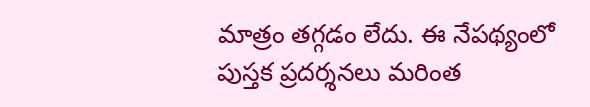మాత్రం తగ్గడం లేదు. ఈ నేపథ్యంలో పుస్తక ప్రదర్శనలు మరింత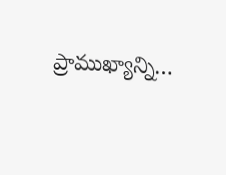ప్రాముఖ్యాన్ని…